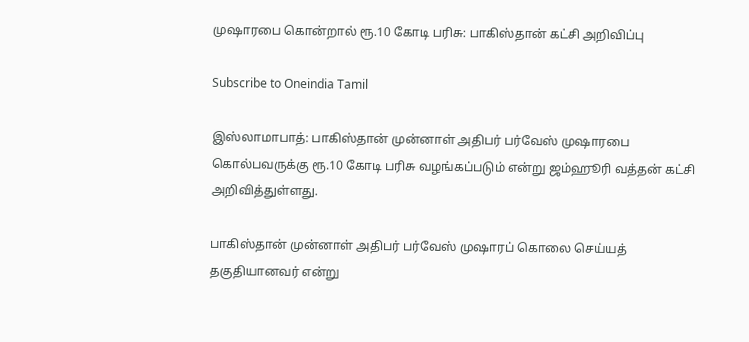முஷாரபை கொன்றால் ரூ.10 கோடி பரிசு: பாகிஸ்தான் கட்சி அறிவிப்பு

Subscribe to Oneindia Tamil

இஸ்லாமாபாத்: பாகிஸ்தான் முன்னாள் அதிபர் பர்வேஸ் முஷாரபை கொல்பவருக்கு ரூ.10 கோடி பரிசு வழங்கப்படும் என்று ஜம்ஹூரி வத்தன் கட்சி அறிவித்துள்ளது.

பாகிஸ்தான் முன்னாள் அதிபர் பர்வேஸ் முஷாரப் கொலை செய்யத் தகுதியானவர் என்று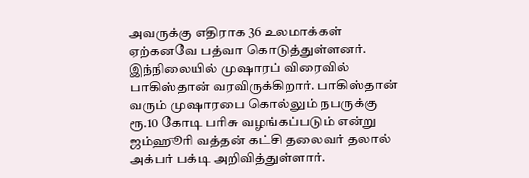அவருக்கு எதிராக 36 உலமாக்கள் ஏற்கனவே பத்வா கொடுத்துள்ளனர். இந்நிலையில் முஷாரப் விரைவில் பாகிஸ்தான் வரவிருக்கிறார். பாகிஸ்தான் வரும் முஷாரபை கொல்லும் நபருக்கு ரூ.10 கோடி பரிசு வழங்கப்படும் என்று ஜம்ஹூரி வத்தன் கட்சி தலைவர் தலால் அக்பர் பக்டி அறிவித்துள்ளார்.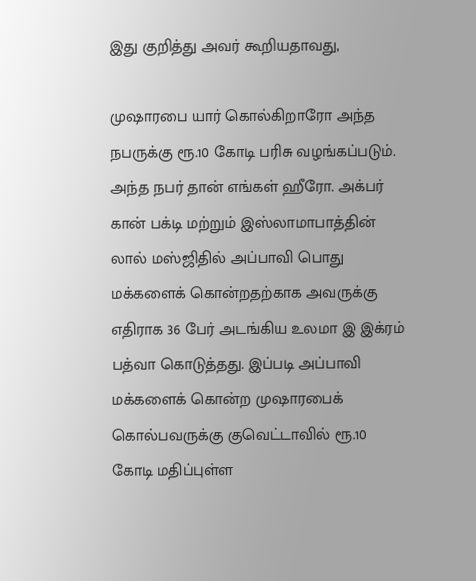இது குறித்து அவர் கூறியதாவது,

முஷாரபை யார் கொல்கிறாரோ அந்த நபருக்கு ரூ.10 கோடி பரிசு வழங்கப்படும். அந்த நபர் தான் எங்கள் ஹீரோ. அக்பர் கான் பக்டி மற்றும் இஸ்லாமாபாத்தின் லால் மஸ்ஜிதில் அப்பாவி பொது மக்களைக் கொன்றதற்காக அவருக்கு எதிராக 36 பேர் அடங்கிய உலமா இ இக்ரம் பத்வா கொடுத்தது. இப்படி அப்பாவி மக்களைக் கொன்ற முஷாரபைக் கொல்பவருக்கு குவெட்டாவில் ரூ.10 கோடி மதிப்புள்ள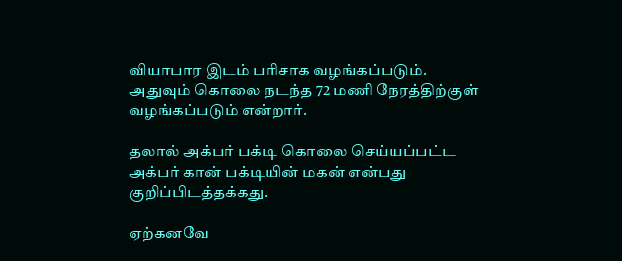வியாபார இடம் பரிசாக வழங்கப்படும். அதுவும் கொலை நடந்த 72 மணி நேரத்திற்குள் வழங்கப்படும் என்றார்.

தலால் அக்பர் பக்டி கொலை செய்யப்பட்ட அக்பர் கான் பக்டியின் மகன் என்பது குறிப்பிடத்தக்கது.

ஏற்கனவே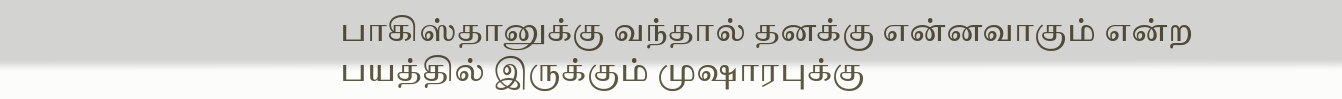பாகிஸ்தானுக்கு வந்தால் தனக்கு என்னவாகும் என்ற பயத்தில் இருக்கும் முஷாரபுக்கு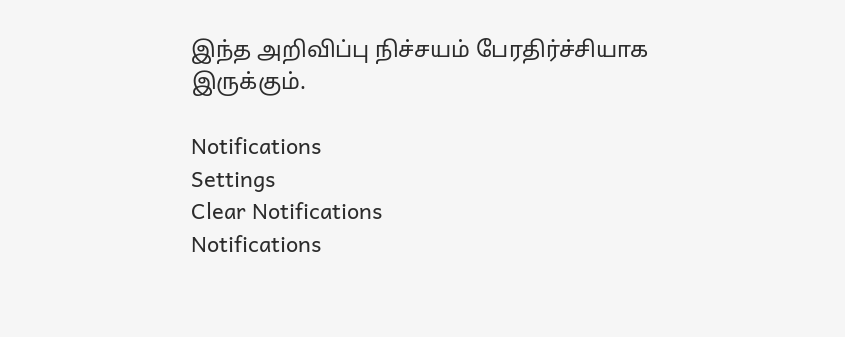இந்த அறிவிப்பு நிச்சயம் பேரதிர்ச்சியாக இருக்கும்.

Notifications
Settings
Clear Notifications
Notifications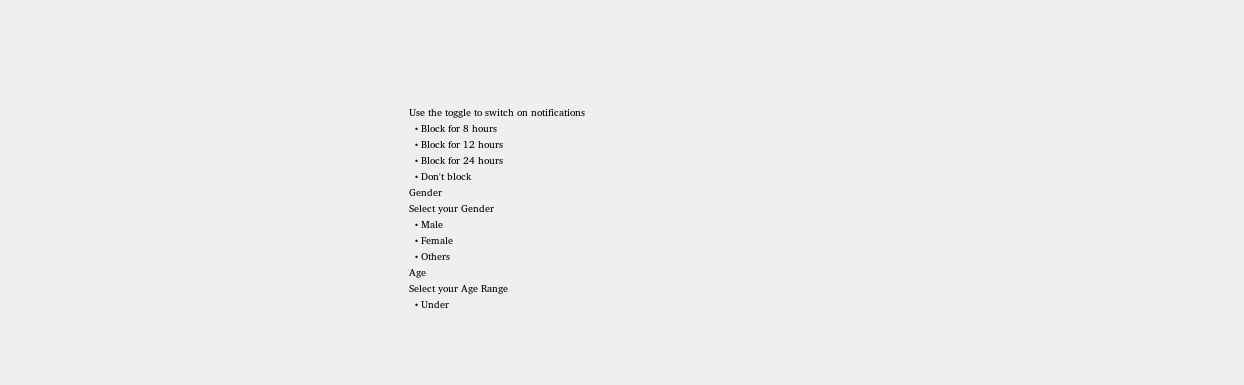Use the toggle to switch on notifications
  • Block for 8 hours
  • Block for 12 hours
  • Block for 24 hours
  • Don't block
Gender
Select your Gender
  • Male
  • Female
  • Others
Age
Select your Age Range
  • Under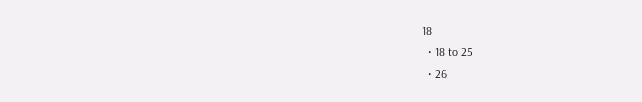18
  • 18 to 25
  • 26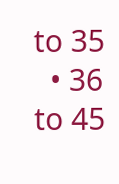to 35
  • 36 to 45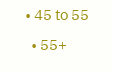• 45 to 55
  • 55+